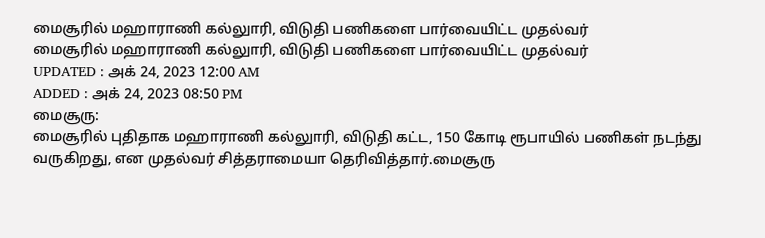மைசூரில் மஹாராணி கல்லுாரி, விடுதி பணிகளை பார்வையிட்ட முதல்வர்
மைசூரில் மஹாராணி கல்லுாரி, விடுதி பணிகளை பார்வையிட்ட முதல்வர்
UPDATED : அக் 24, 2023 12:00 AM
ADDED : அக் 24, 2023 08:50 PM
மைசூரு:
மைசூரில் புதிதாக மஹாராணி கல்லுாரி, விடுதி கட்ட, 150 கோடி ரூபாயில் பணிகள் நடந்து வருகிறது, என முதல்வர் சித்தராமையா தெரிவித்தார்.மைசூரு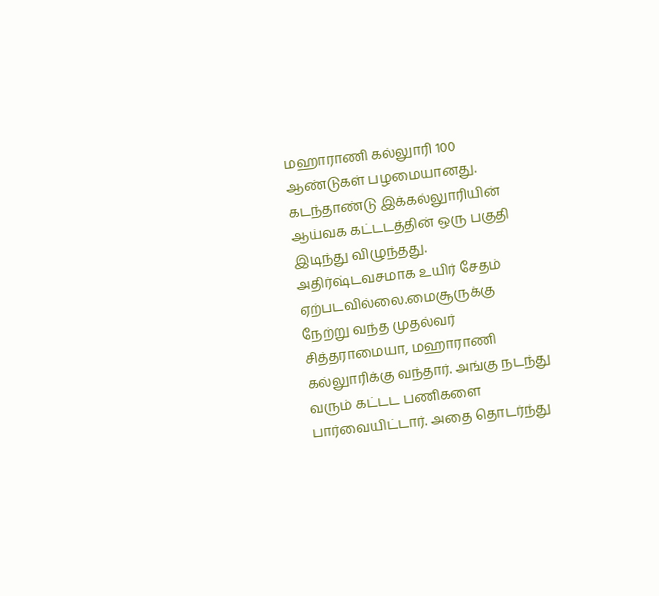மஹாராணி கல்லுாரி 100 ஆண்டுகள் பழமையானது. கடந்தாண்டு இக்கல்லுாரியின் ஆய்வக கட்டடத்தின் ஒரு பகுதி இடிந்து விழுந்தது. அதிர்ஷ்டவசமாக உயிர் சேதம் ஏற்படவில்லை.மைசூருக்கு நேற்று வந்த முதல்வர் சித்தராமையா, மஹாராணி கல்லுாரிக்கு வந்தார். அங்கு நடந்து வரும் கட்டட பணிகளை பார்வையிட்டார். அதை தொடர்ந்து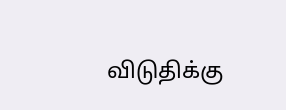விடுதிக்கு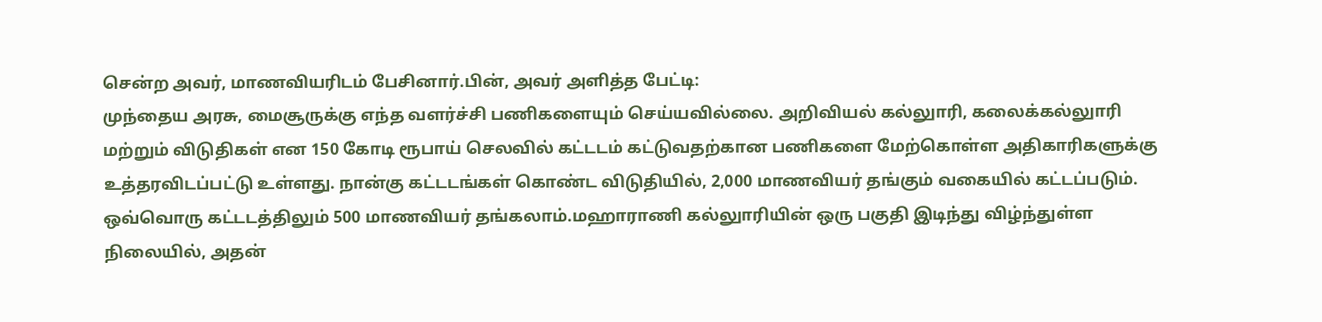சென்ற அவர், மாணவியரிடம் பேசினார்.பின், அவர் அளித்த பேட்டி:
முந்தைய அரசு, மைசூருக்கு எந்த வளர்ச்சி பணிகளையும் செய்யவில்லை. அறிவியல் கல்லுாரி, கலைக்கல்லுாரி மற்றும் விடுதிகள் என 150 கோடி ரூபாய் செலவில் கட்டடம் கட்டுவதற்கான பணிகளை மேற்கொள்ள அதிகாரிகளுக்கு உத்தரவிடப்பட்டு உள்ளது. நான்கு கட்டடங்கள் கொண்ட விடுதியில், 2,000 மாணவியர் தங்கும் வகையில் கட்டப்படும். ஒவ்வொரு கட்டடத்திலும் 500 மாணவியர் தங்கலாம்.மஹாராணி கல்லுாரியின் ஒரு பகுதி இடிந்து விழ்ந்துள்ள நிலையில், அதன்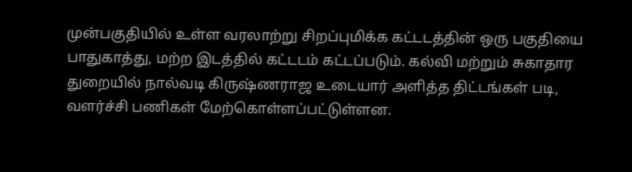முன்பகுதியில் உள்ள வரலாற்று சிறப்புமிக்க கட்டடத்தின் ஒரு பகுதியை பாதுகாத்து, மற்ற இடத்தில் கட்டடம் கட்டப்படும். கல்வி மற்றும் சுகாதார துறையில் நால்வடி கிருஷ்ணராஜ உடையார் அளித்த திட்டங்கள் படி, வளர்ச்சி பணிகள் மேற்கொள்ளப்பட்டுள்ளன.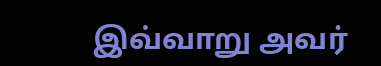இவ்வாறு அவர்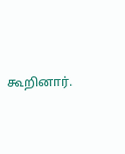கூறினார்.